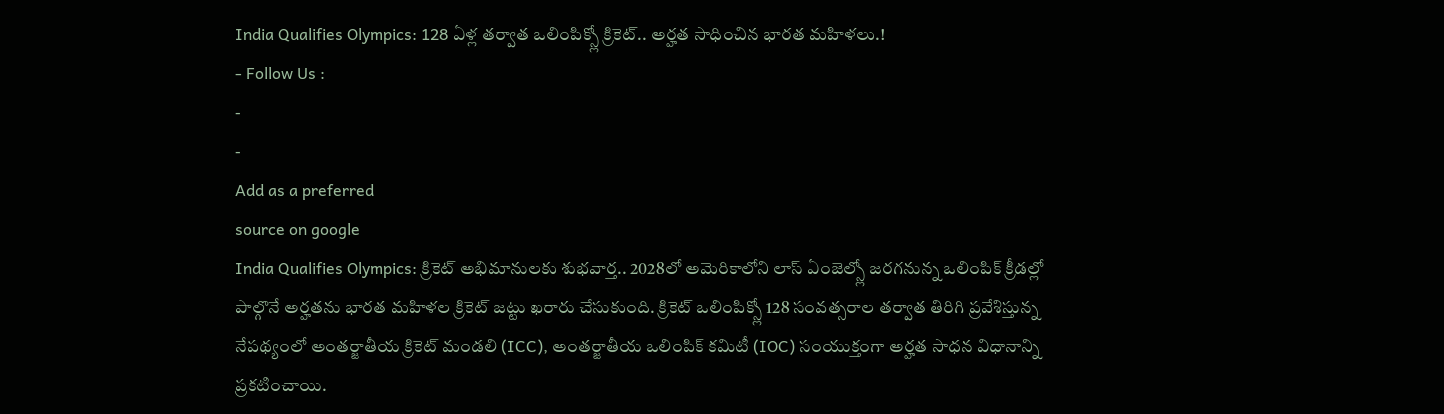India Qualifies Olympics: 128 ఏళ్ల తర్వాత ఒలింపిక్స్లో క్రికెట్.. అర్హత సాధించిన భారత మహిళలు.!
- Follow Us :
-
-
Add as a preferred
source on google
India Qualifies Olympics: క్రికెట్ అభిమానులకు శుభవార్త.. 2028లో అమెరికాలోని లాస్ ఏంజెల్స్లో జరగనున్న ఒలింపిక్ క్రీడల్లో పాల్గొనే అర్హతను భారత మహిళల క్రికెట్ జట్టు ఖరారు చేసుకుంది. క్రికెట్ ఒలింపిక్స్లో 128 సంవత్సరాల తర్వాత తిరిగి ప్రవేశిస్తున్న నేపథ్యంలో అంతర్జాతీయ క్రికెట్ మండలి (ICC), అంతర్జాతీయ ఒలింపిక్ కమిటీ (IOC) సంయుక్తంగా అర్హత సాధన విధానాన్ని ప్రకటించాయి.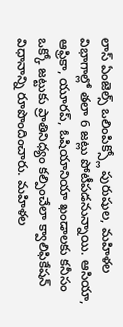లాస్ ఏంజెల్స్ ఒలింపిక్స్లో పురుషుల, మహిళల విభాగాల్లో తలా 6 జట్లు పోటీపడనున్నాయి. ఆసియా, ఆఫ్రికా, యూరప్, ఓషియానియా ఖండాలకు కనీసం ఒక్కో జట్టుకు ప్రాతినిధ్యం కల్పించేలా క్వాలిఫికేషన్ విధానాన్ని రూపొందించారు. మహిళల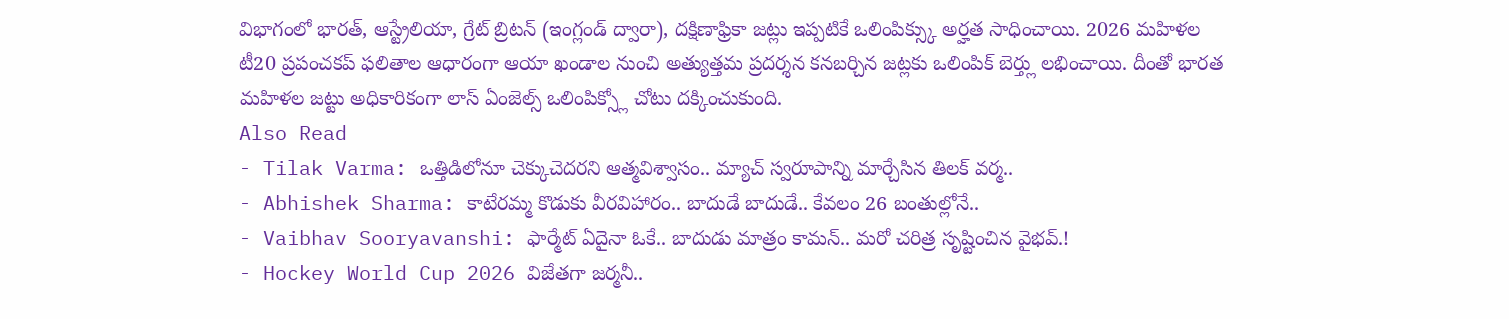విభాగంలో భారత్, ఆస్ట్రేలియా, గ్రేట్ బ్రిటన్ (ఇంగ్లండ్ ద్వారా), దక్షిణాఫ్రికా జట్లు ఇప్పటికే ఒలింపిక్స్కు అర్హత సాధించాయి. 2026 మహిళల టీ20 ప్రపంచకప్ ఫలితాల ఆధారంగా ఆయా ఖండాల నుంచి అత్యుత్తమ ప్రదర్శన కనబర్చిన జట్లకు ఒలింపిక్ బెర్త్లు లభించాయి. దీంతో భారత మహిళల జట్టు అధికారికంగా లాస్ ఏంజెల్స్ ఒలింపిక్స్లో చోటు దక్కించుకుంది.
Also Read
- Tilak Varma: ఒత్తిడిలోనూ చెక్కుచెదరని ఆత్మవిశ్వాసం.. మ్యాచ్ స్వరూపాన్ని మార్చేసిన తిలక్ వర్మ..
- Abhishek Sharma: కాటేరమ్మ కొడుకు వీరవిహారం.. బాదుడే బాదుడే.. కేవలం 26 బంతుల్లోనే..
- Vaibhav Sooryavanshi: ఫార్మేట్ ఏదైనా ఓకే.. బాదుడు మాత్రం కామన్.. మరో చరిత్ర సృష్టించిన వైభవ్.!
- Hockey World Cup 2026 విజేతగా జర్మనీ..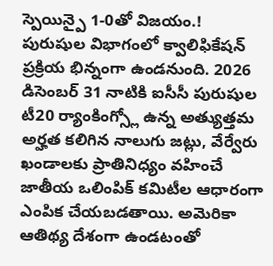స్పెయిన్పై 1-0తో విజయం.!
పురుషుల విభాగంలో క్వాలిఫికేషన్ ప్రక్రియ భిన్నంగా ఉండనుంది. 2026 డిసెంబర్ 31 నాటికి ఐసీసీ పురుషుల టీ20 ర్యాంకింగ్స్లో ఉన్న అత్యుత్తమ అర్హత కలిగిన నాలుగు జట్లు, వేర్వేరు ఖండాలకు ప్రాతినిధ్యం వహించే జాతీయ ఒలింపిక్ కమిటీల ఆధారంగా ఎంపిక చేయబడతాయి. అమెరికా ఆతిథ్య దేశంగా ఉండటంతో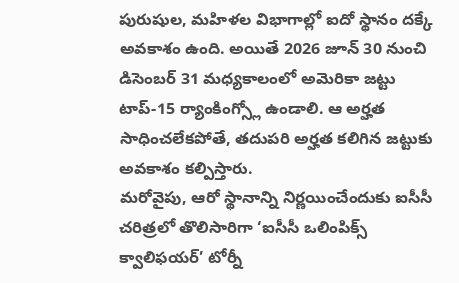పురుషుల, మహిళల విభాగాల్లో ఐదో స్థానం దక్కే అవకాశం ఉంది. అయితే 2026 జూన్ 30 నుంచి డిసెంబర్ 31 మధ్యకాలంలో అమెరికా జట్టు టాప్-15 ర్యాంకింగ్స్లో ఉండాలి. ఆ అర్హత సాధించలేకపోతే, తదుపరి అర్హత కలిగిన జట్టుకు అవకాశం కల్పిస్తారు.
మరోవైపు, ఆరో స్థానాన్ని నిర్ణయించేందుకు ఐసీసీ చరిత్రలో తొలిసారిగా ‘ఐసీసీ ఒలింపిక్స్ క్వాలిఫయర్’ టోర్నీ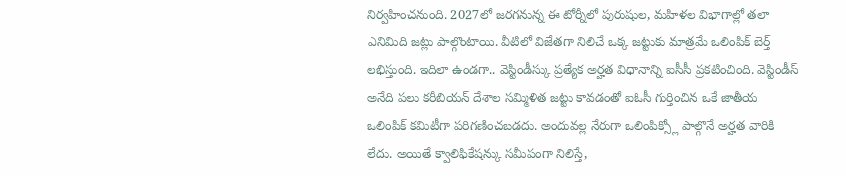నిర్వహించనుంది. 2027లో జరగనున్న ఈ టోర్నీలో పురుషుల, మహిళల విభాగాల్లో తలా ఎనిమిది జట్లు పాల్గొంటాయి. వీటిలో విజేతగా నిలిచే ఒక్క జట్టుకు మాత్రమే ఒలింపిక్ బెర్త్ లభిస్తుంది. ఇదిలా ఉండగా.. వెస్టిండీస్కు ప్రత్యేక అర్హత విధానాన్ని ఐసీసీ ప్రకటించింది. వెస్టిండీస్ అనేది పలు కరీబియన్ దేశాల సమ్మిళిత జట్టు కావడంతో ఐఓసీ గుర్తించిన ఒకే జాతీయ ఒలింపిక్ కమిటీగా పరిగణించబడదు. అందువల్ల నేరుగా ఒలింపిక్స్లో పాల్గొనే అర్హత వారికి లేదు. అయితే క్వాలిఫికేషన్కు సమీపంగా నిలిస్తే,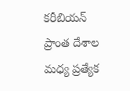కరీబియన్ ప్రాంత దేశాల మధ్య ప్రత్యేక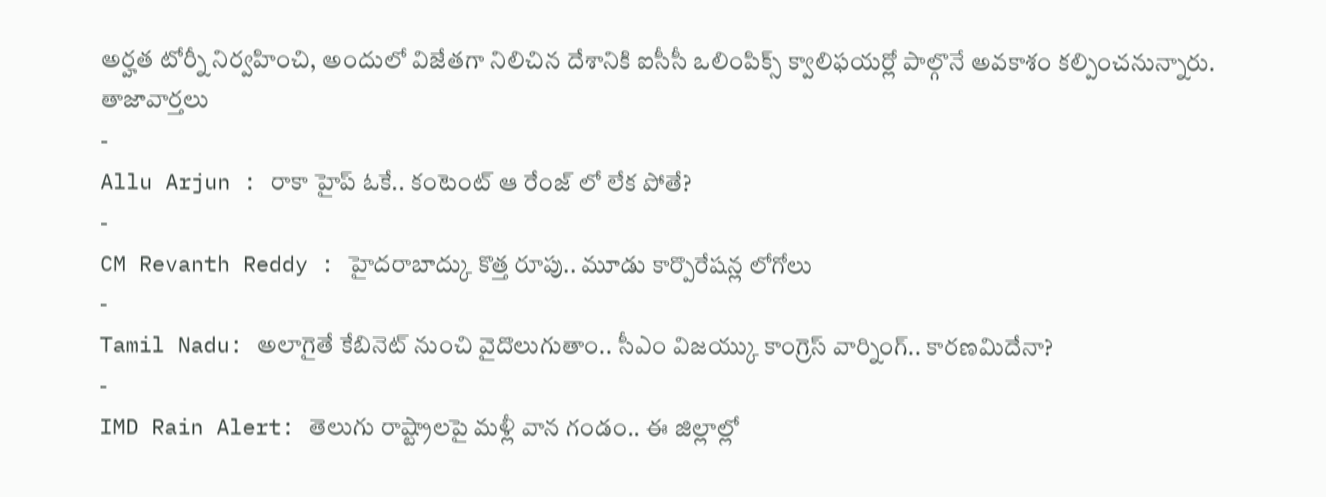అర్హత టోర్నీ నిర్వహించి, అందులో విజేతగా నిలిచిన దేశానికి ఐసీసీ ఒలింపిక్స్ క్వాలిఫయర్లో పాల్గొనే అవకాశం కల్పించనున్నారు.
తాజావార్తలు
-
Allu Arjun : రాకా హైప్ ఓకే.. కంటెంట్ ఆ రేంజ్ లో లేక పోతే?
-
CM Revanth Reddy : హైదరాబాద్కు కొత్త రూపు.. మూడు కార్పొరేషన్ల లోగోలు
-
Tamil Nadu: అలాగైతే కేబినెట్ నుంచి వైదొలుగుతాం.. సీఎం విజయ్కు కాంగ్రెస్ వార్నింగ్.. కారణమిదేనా?
-
IMD Rain Alert: తెలుగు రాష్ట్రాలపై మళ్లీ వాన గండం.. ఈ జిల్లాల్లో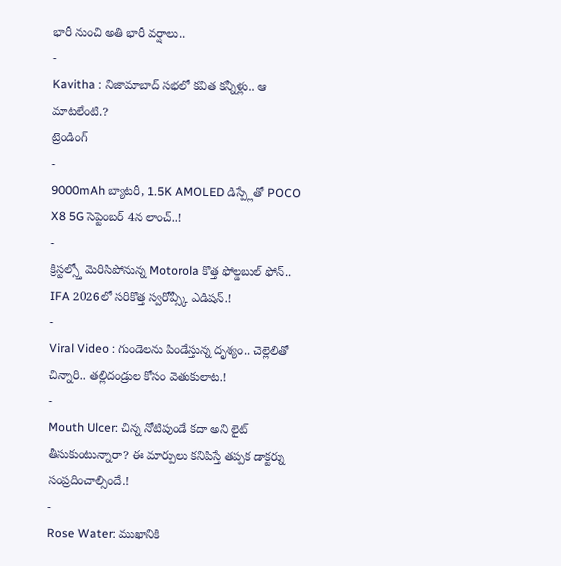భారీ నుంచి అతి భారీ వర్షాలు..
-
Kavitha : నిజామాబాద్ సభలో కవిత కన్నీళ్లు.. ఆ మాటలేంటి.?
ట్రెండింగ్
-
9000mAh బ్యాటరీ, 1.5K AMOLED డిస్ప్లేతో POCO X8 5G సెప్టెంబర్ 4న లాంచ్..!
-
క్రిస్టల్స్తో మెరిసిపోనున్న Motorola కొత్త ఫోల్డబుల్ ఫోన్.. IFA 2026లో సరికొత్త స్వరోవ్స్కీ ఎడిషన్.!
-
Viral Video : గుండెలను పిండేస్తున్న దృశ్యం.. చెల్లెలితో చిన్నారి.. తల్లిదండ్రుల కోసం వెతుకులాట.!
-
Mouth Ulcer: చిన్న నోటిపుండే కదా అని లైట్ తీసుకుంటున్నారా? ఈ మార్పులు కనిపిస్తే తప్పక డాక్టర్ను సంప్రదించాల్సిందే.!
-
Rose Water: ముఖానికి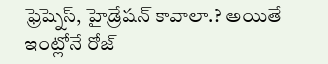ఫ్రెష్నెస్, హైడ్రేషన్ కావాలా.? అయితే ఇంట్లోనే రోజ్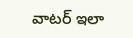వాటర్ ఇలా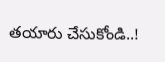తయారు చేసుకోండి..!